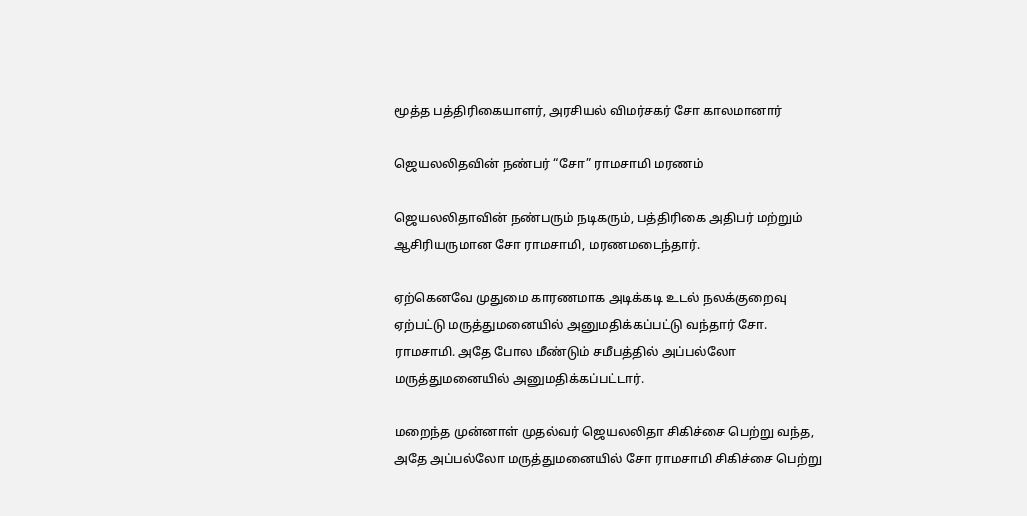மூத்த பத்திரிகையாளர், அரசியல் விமர்சகர் சோ காலமானார்

ஜெயலலிதவின் நண்பர் “சோ” ராமசாமி மரணம்

ஜெயலலிதாவின் நண்பரும் நடிகரும், பத்திரிகை அதிபர் மற்றும் ஆசிரியருமான சோ ராமசாமி, மரணமடைந்தார்.

ஏற்கெனவே முதுமை காரணமாக அடிக்கடி உடல் நலக்குறைவு ஏற்பட்டு மருத்துமனையில் அனுமதிக்கப்பட்டு வந்தார் சோ. ராமசாமி. அதே போல மீண்டும் சமீபத்தில் அப்பல்லோ மருத்துமனையில் அனுமதிக்கப்பட்டார்.

மறைந்த முன்னாள் முதல்வர் ஜெயலலிதா சிகிச்சை பெற்று வந்த, அதே அப்பல்லோ மருத்துமனையில் சோ ராமசாமி சிகிச்சை பெற்று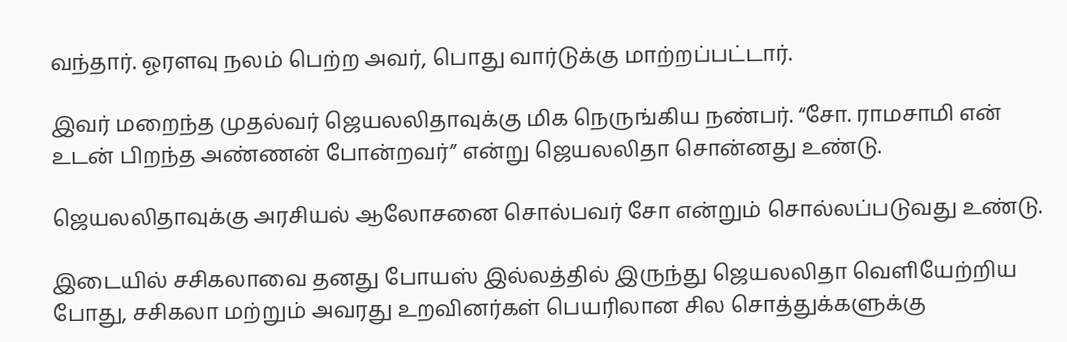வந்தார். ஓரளவு நலம் பெற்ற அவர், பொது வார்டுக்கு மாற்றப்பட்டார்.

இவர் மறைந்த முதல்வர் ஜெயலலிதாவுக்கு மிக நெருங்கிய நண்பர். “சோ. ராமசாமி என் உடன் பிறந்த அண்ணன் போன்றவர்” என்று ஜெயலலிதா சொன்னது உண்டு.

ஜெயலலிதாவுக்கு அரசியல் ஆலோசனை சொல்பவர் சோ என்றும் சொல்லப்படுவது உண்டு.

இடையில் சசிகலாவை தனது போயஸ் இல்லத்தில் இருந்து ஜெயலலிதா வெளியேற்றிய போது, சசிகலா மற்றும் அவரது உறவினர்கள் பெயரிலான சில சொத்துக்களுக்கு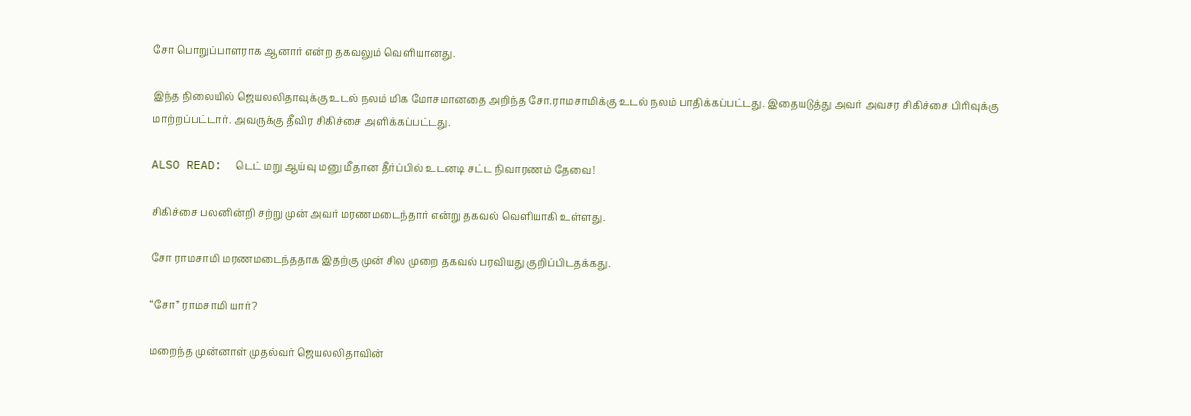சோ பொறுப்பாளராக ஆனார் என்ற தகவலும் வெளியானது.

இந்த நிலையில் ஜெயலலிதாவுக்கு உடல் நலம் மிக மோசமானதை அறிந்த சோ.ராமசாமிக்கு உடல் நலம் பாதிக்கப்பட்டது. இதையடுத்து அவர் அவசர சிகிச்சை பிரிவுக்கு மாற்றப்பட்டார். அவருக்கு தீவிர சிகிச்சை அளிக்கப்பட்டது.

ALSO READ:  டெட் மறு ஆய்வு மனு மீதான தீர்ப்பில் உடனடி சட்ட நிவாரணம் தேவை!

சிகிச்சை பலனின்றி சற்று முன் அவர் மரணமடைந்தார் என்று தகவல் வெளியாகி உள்ளது.

சோ ராமசாமி மரணமடைந்ததாக இதற்கு முன் சில முறை தகவல் பரவியது குறிப்பிடதக்கது.

“சோ” ராமசாமி யார்?

மறைந்த முன்னாள் முதல்வர் ஜெயலலிதாவின்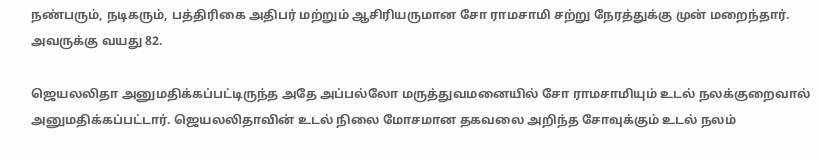நண்பரும், நடிகரும், பத்திரிகை அதிபர் மற்றும் ஆசிரியருமான சோ ராமசாமி சற்று நேரத்துக்கு முன் மறைந்தார். அவருக்கு வயது 82.

ஜெயலலிதா அனுமதிக்கப்பட்டிருந்த அதே அப்பல்லோ மருத்துவமனையில் சோ ராமசாமியும் உடல் நலக்குறைவால் அனுமதிக்கப்பட்டார். ஜெயலலிதாவின் உடல் நிலை மோசமான தகவலை அறிந்த சோவுக்கும் உடல் நலம்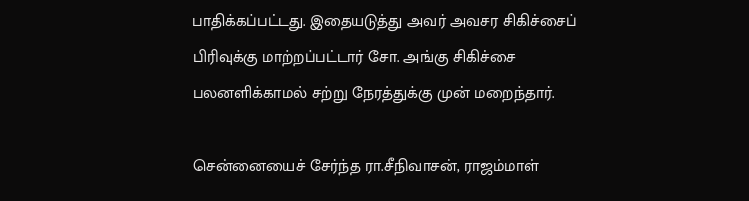பாதிக்கப்பட்டது. இதையடுத்து அவர் அவசர சிகிச்சைப் பிரிவுக்கு மாற்றப்பட்டார் சோ. அங்கு சிகிச்சை பலனளிக்காமல் சற்று நேரத்துக்கு முன் மறைந்தார்.

சென்னையைச் சேர்ந்த ரா.சீநிவாசன், ராஜம்மாள்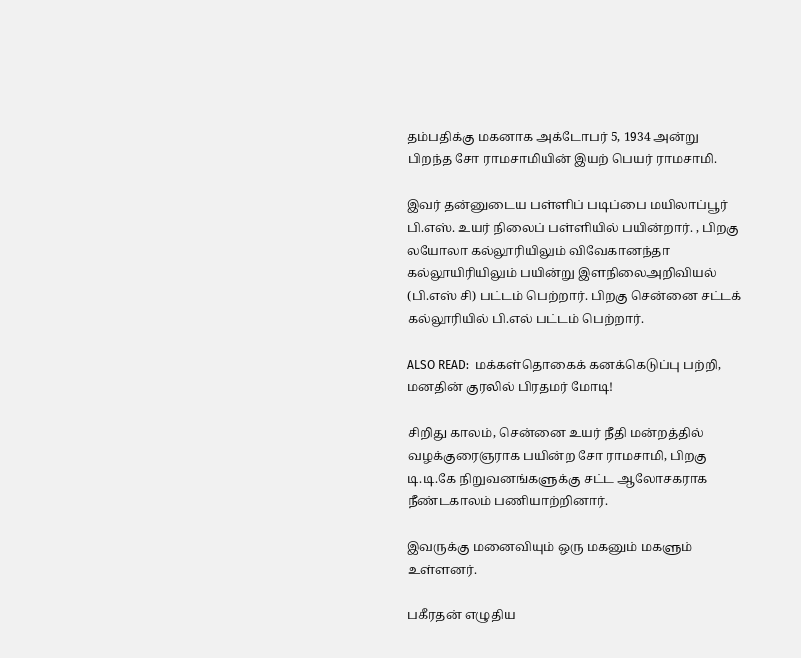தம்பதிக்கு மகனாக அக்டோபர் 5, 1934 அன்று பிறந்த சோ ராமசாமியின் இயற் பெயர் ராமசாமி.

இவர் தன்னுடைய பள்ளிப் படிப்பை மயிலாப்பூர் பி.எஸ். உயர் நிலைப் பள்ளியில் பயின்றார். , பிறகு லயோலா கல்லூரியிலும் விவேகானந்தா கல்லூயிரியிலும் பயின்று இளநிலைஅறிவியல் (பி.எஸ் சி) பட்டம் பெற்றார். பிறகு சென்னை சட்டக் கல்லூரியில் பி.எல் பட்டம் பெற்றார்.

ALSO READ:  மக்கள்தொகைக் கனக்கெடுப்பு பற்றி, மனதின் குரலில் பிரதமர் மோடி!

சிறிது காலம், சென்னை உயர் நீதி மன்றத்தில் வழக்குரைஞராக பயின்ற சோ ராமசாமி, பிறகு டி.டி.கே நிறுவனங்களுக்கு சட்ட ஆலோசகராக நீண்டகாலம் பணியாற்றினார்.

இவருக்கு மனைவியும் ஒரு மகனும் மகளும் உள்ளனர்.

பகீரதன் எழுதிய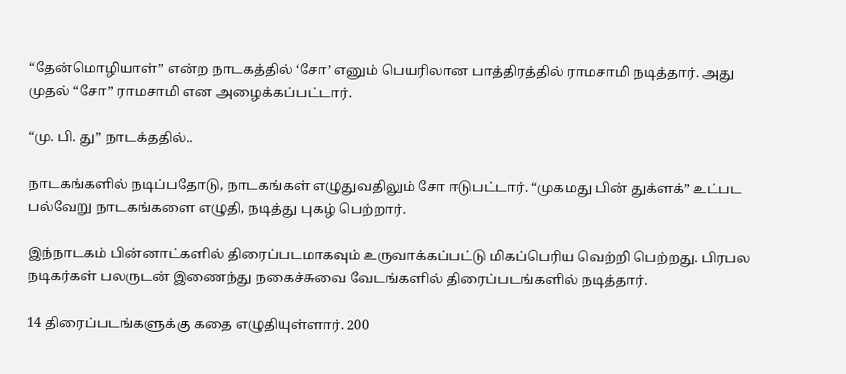“தேன்மொழியாள்” என்ற நாடகத்தில் ‘சோ’ எனும் பெயரிலான பாத்திரத்தில் ராமசாமி நடித்தார். அது முதல் “சோ” ராமசாமி என அழைக்கப்பட்டார்.

“மு. பி. து” நாடக்ததில்..

நாடகங்களில் நடிப்பதோடு, நாடகங்கள் எழுதுவதிலும் சோ ஈடுபட்டார். “முகமது பின் துக்ளக்” உட்பட பல்வேறு நாடகங்களை எழுதி, நடித்து புகழ் பெற்றார்.

இந்நாடகம் பின்னாட்களில் திரைப்படமாகவும் உருவாக்கப்பட்டு மிகப்பெரிய வெற்றி பெற்றது. பிரபல நடிகர்கள் பலருடன் இணைந்து நகைச்சுவை வேடங்களில் திரைப்படங்களில் நடித்தார்.

14 திரைப்படங்களுக்கு கதை எழுதியுள்ளார். 200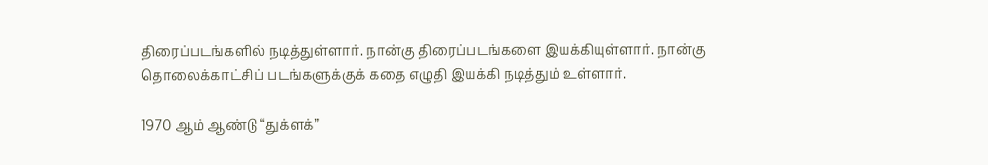திரைப்படங்களில் நடித்துள்ளார். நான்கு திரைப்படங்களை இயக்கியுள்ளார். நான்கு தொலைக்காட்சிப் படங்களுக்குக் கதை எழுதி இயக்கி நடித்தும் உள்ளார்.

1970 ஆம் ஆண்டு “துக்ளக்”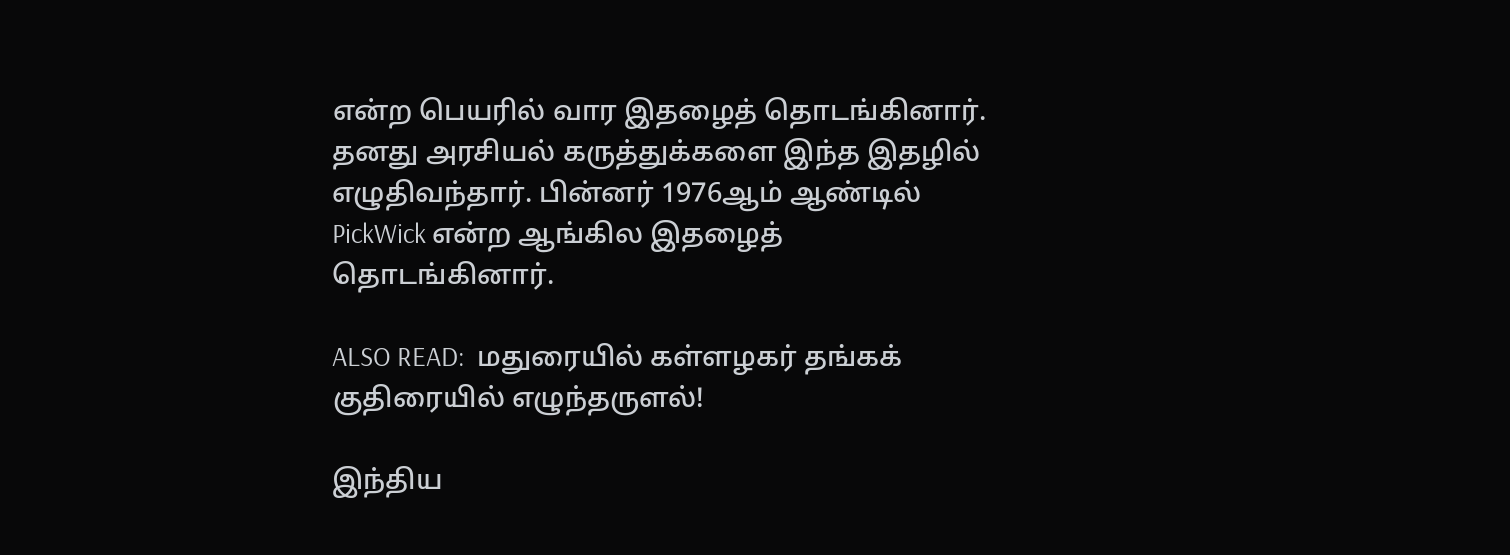என்ற பெயரில் வார இதழைத் தொடங்கினார். தனது அரசியல் கருத்துக்களை இந்த இதழில் எழுதிவந்தார். பின்னர் 1976ஆம் ஆண்டில் PickWick என்ற ஆங்கில இதழைத் தொடங்கினார்.

ALSO READ:  மதுரையில் கள்ளழகர் தங்கக் குதிரையில் எழுந்தருளல்!

இந்திய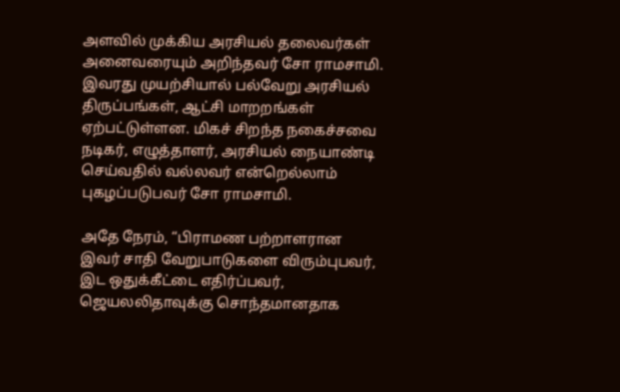அளவில் முக்கிய அரசியல் தலைவர்கள் அனைவரையும் அறிந்தவர் சோ ராமசாமி. இவரது முயற்சியால் பல்வேறு அரசியல் திருப்பங்கள், ஆட்சி மாறறங்கள் ஏற்பட்டுள்ளன. மிகச் சிறந்த நகைச்சவை நடிகர், எழுத்தாளர், அரசியல் நையாண்டி செய்வதில் வல்லவர் என்றெல்லாம் புகழப்படுபவர் சோ ராமசாமி.

அதே நேரம், “பிராமண பற்றாளரான இவர் சாதி வேறுபாடுகளை விரும்புபவர், இட ஒதுக்கீட்டை எதிர்ப்பவர், ஜெயலலிதாவுக்கு சொந்தமானதாக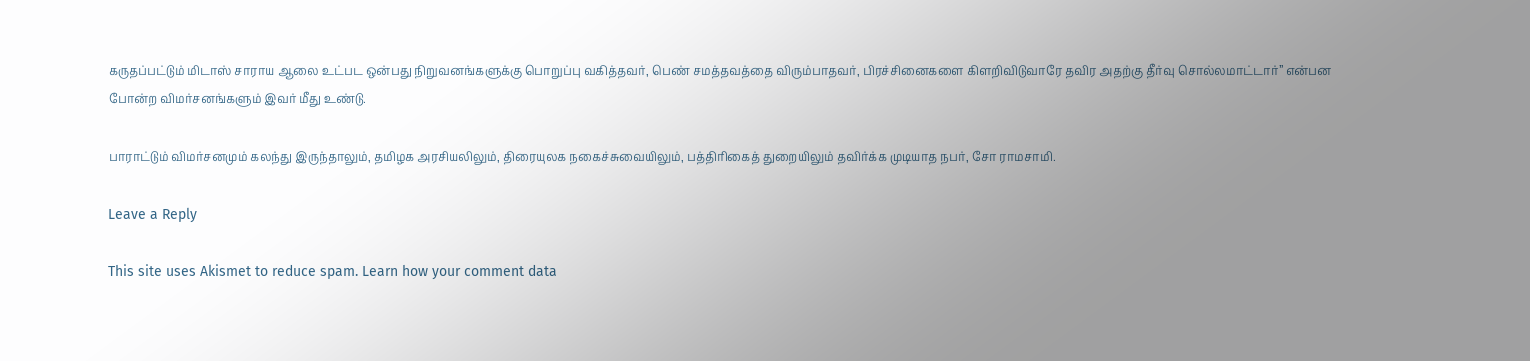கருதப்பட்டும் மிடாஸ் சாராய ஆலை உட்பட ஒன்பது நிறுவனங்களுக்கு பொறுப்பு வகித்தவர், பெண் சமத்தவத்தை விரும்பாதவர், பிரச்சினைகளை கிளறிவிடுவாரே தவிர அதற்கு தீர்வு சொல்லமாட்டார்” என்பன போன்ற விமர்சனங்களும் இவர் மீது உண்டு.

பாராட்டும் விமர்சனமும் கலந்து இருந்தாலும், தமிழக அரசியலிலும், திரையுலக நகைச்சுவையிலும், பத்திரிகைத் துறையிலும் தவிர்க்க முடியாத நபர், சோ ராமசாமி.

Leave a Reply

This site uses Akismet to reduce spam. Learn how your comment data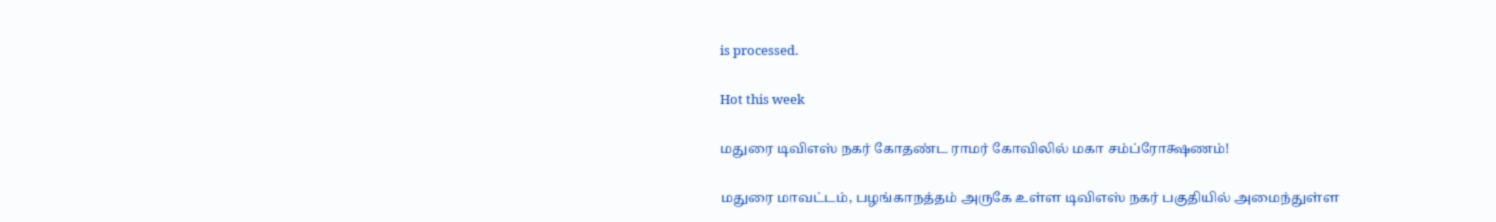is processed.

Hot this week

மதுரை டிவிஎஸ் நகர் கோதண்ட ராமர் கோவிலில் மகா சம்ப்ரோக்ஷணம்!

மதுரை மாவட்டம், பழங்காநத்தம் அருகே உள்ள டிவிஎஸ் நகர் பகுதியில் அமைந்துள்ள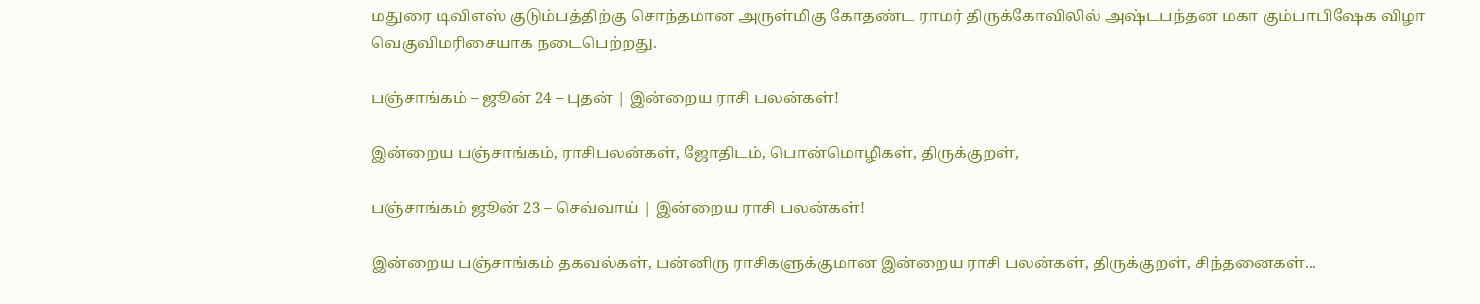மதுரை டிவிஎஸ் குடும்பத்திற்கு சொந்தமான அருள்மிகு கோதண்ட ராமர் திருக்கோவிலில் அஷ்டபந்தன மகா கும்பாபிஷேக விழா வெகுவிமரிசையாக நடைபெற்றது.

பஞ்சாங்கம் – ஜூன் 24 – புதன் | இன்றைய ராசி பலன்கள்!

இன்றைய பஞ்சாங்கம், ராசிபலன்கள், ஜோதிடம், பொன்மொழிகள், திருக்குறள்,

பஞ்சாங்கம் ஜூன் 23 – செவ்வாய் | இன்றைய ராசி பலன்கள்!

இன்றைய பஞ்சாங்கம் தகவல்கள், பன்னிரு ராசிகளுக்குமான இன்றைய ராசி பலன்கள், திருக்குறள், சிந்தனைகள்...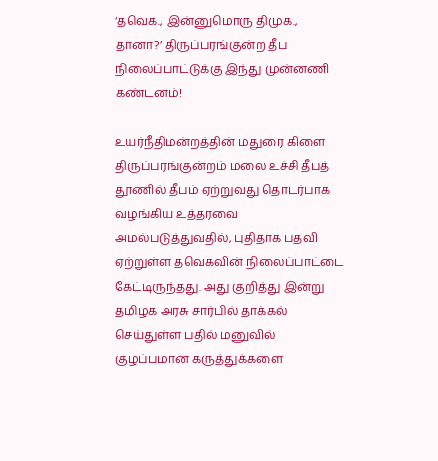‘தவெக., இன்னுமொரு திமுக., தானா?’ திருப்பரங்குன்ற தீப நிலைப்பாட்டுக்கு இந்து முன்னணி கண்டனம்!

உயர்நீதிமன்றத்தின் மதுரை கிளை திருப்பரங்குன்றம் மலை உச்சி தீபத் தூணில் தீபம் ஏற்றுவது தொடர்பாக வழங்கிய உத்தரவை அமல்படுத்துவதில், புதிதாக பதவி ஏற்றுள்ள தவெகவின் நிலைப்பாட்டை கேட்டிருந்தது. அது குறித்து இன்று தமிழக அரசு சார்பில் தாக்கல் செய்துள்ள பதில் மனுவில் குழப்பமான கருத்துக்களை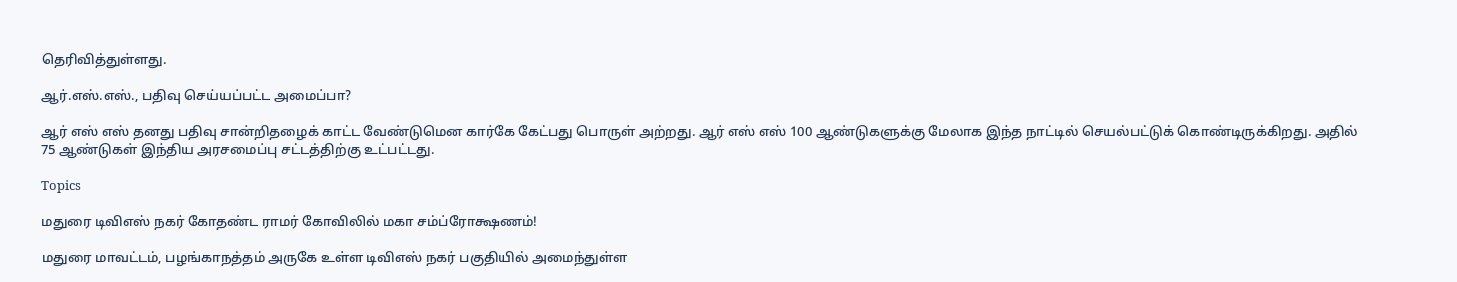தெரிவித்துள்ளது.

ஆர்.எஸ்.எஸ்., பதிவு செய்யப்பட்ட அமைப்பா?

ஆர் எஸ் எஸ் தனது பதிவு சான்றிதழைக் காட்ட வேண்டுமென கார்கே கேட்பது பொருள் அற்றது. ஆர் எஸ் எஸ் 100 ஆண்டுகளுக்கு மேலாக இந்த நாட்டில் செயல்பட்டுக் கொண்டிருக்கிறது. அதில் 75 ஆண்டுகள் இந்திய அரசமைப்பு சட்டத்திற்கு உட்பட்டது.

Topics

மதுரை டிவிஎஸ் நகர் கோதண்ட ராமர் கோவிலில் மகா சம்ப்ரோக்ஷணம்!

மதுரை மாவட்டம், பழங்காநத்தம் அருகே உள்ள டிவிஎஸ் நகர் பகுதியில் அமைந்துள்ள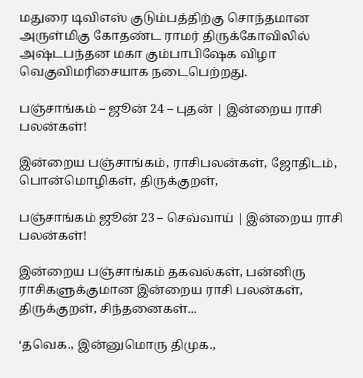மதுரை டிவிஎஸ் குடும்பத்திற்கு சொந்தமான அருள்மிகு கோதண்ட ராமர் திருக்கோவிலில் அஷ்டபந்தன மகா கும்பாபிஷேக விழா வெகுவிமரிசையாக நடைபெற்றது.

பஞ்சாங்கம் – ஜூன் 24 – புதன் | இன்றைய ராசி பலன்கள்!

இன்றைய பஞ்சாங்கம், ராசிபலன்கள், ஜோதிடம், பொன்மொழிகள், திருக்குறள்,

பஞ்சாங்கம் ஜூன் 23 – செவ்வாய் | இன்றைய ராசி பலன்கள்!

இன்றைய பஞ்சாங்கம் தகவல்கள், பன்னிரு ராசிகளுக்குமான இன்றைய ராசி பலன்கள், திருக்குறள், சிந்தனைகள்...

‘தவெக., இன்னுமொரு திமுக.,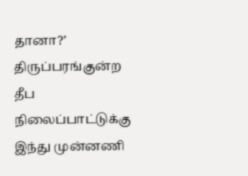தானா?’ திருப்பரங்குன்ற தீப நிலைப்பாட்டுக்கு இந்து முன்னணி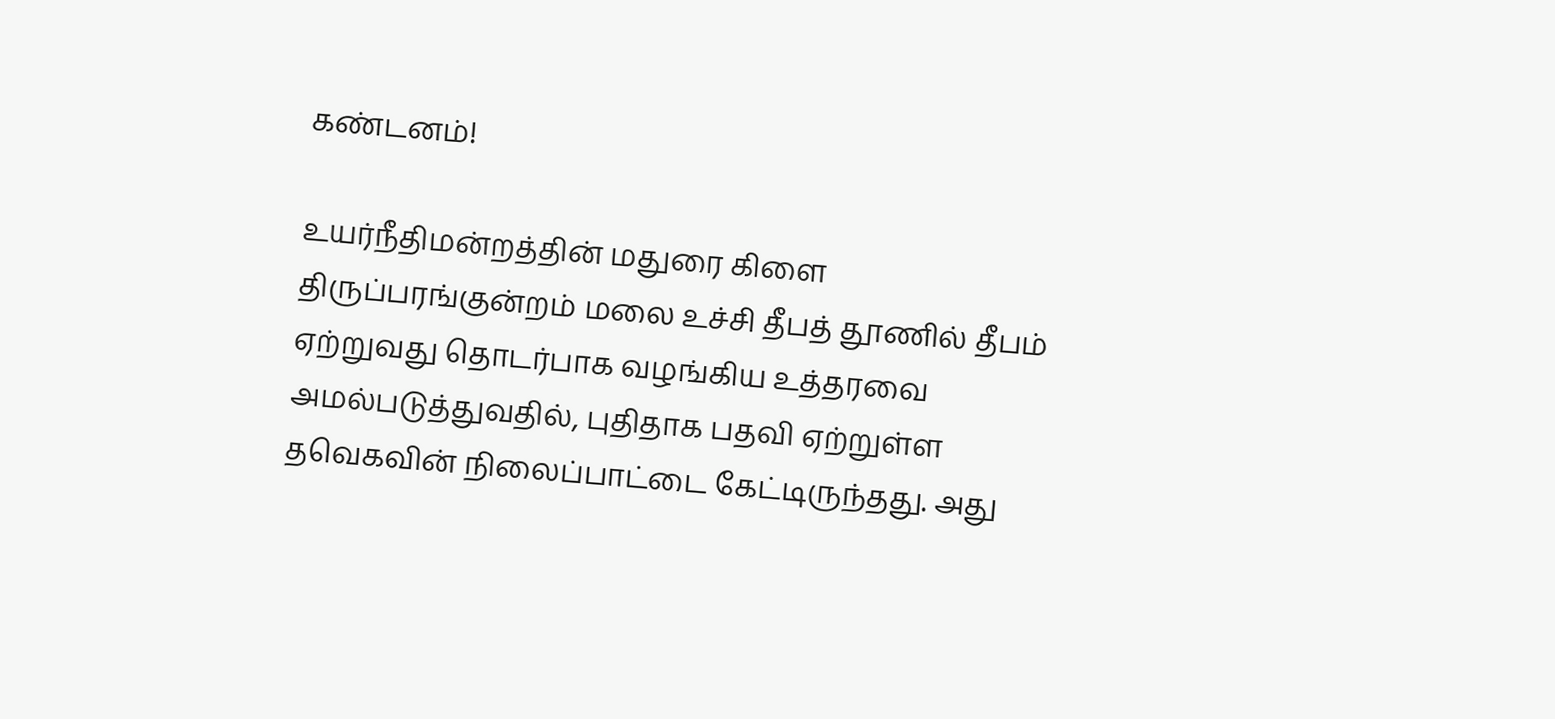கண்டனம்!

உயர்நீதிமன்றத்தின் மதுரை கிளை திருப்பரங்குன்றம் மலை உச்சி தீபத் தூணில் தீபம் ஏற்றுவது தொடர்பாக வழங்கிய உத்தரவை அமல்படுத்துவதில், புதிதாக பதவி ஏற்றுள்ள தவெகவின் நிலைப்பாட்டை கேட்டிருந்தது. அது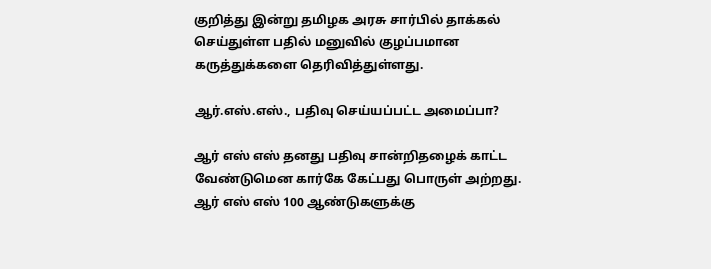குறித்து இன்று தமிழக அரசு சார்பில் தாக்கல் செய்துள்ள பதில் மனுவில் குழப்பமான கருத்துக்களை தெரிவித்துள்ளது.

ஆர்.எஸ்.எஸ்., பதிவு செய்யப்பட்ட அமைப்பா?

ஆர் எஸ் எஸ் தனது பதிவு சான்றிதழைக் காட்ட வேண்டுமென கார்கே கேட்பது பொருள் அற்றது. ஆர் எஸ் எஸ் 100 ஆண்டுகளுக்கு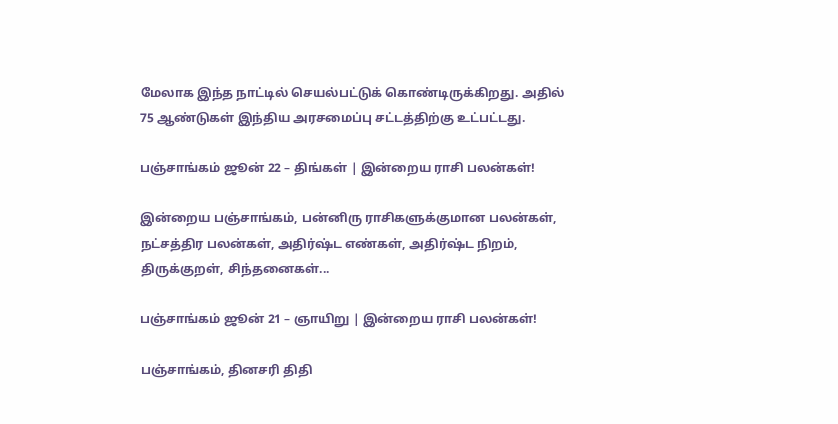மேலாக இந்த நாட்டில் செயல்பட்டுக் கொண்டிருக்கிறது. அதில் 75 ஆண்டுகள் இந்திய அரசமைப்பு சட்டத்திற்கு உட்பட்டது.

பஞ்சாங்கம் ஜூன் 22 – திங்கள் | இன்றைய ராசி பலன்கள்!

இன்றைய பஞ்சாங்கம், பன்னிரு ராசிகளுக்குமான பலன்கள், நட்சத்திர பலன்கள், அதிர்ஷ்ட எண்கள், அதிர்ஷ்ட நிறம், திருக்குறள், சிந்தனைகள்...

பஞ்சாங்கம் ஜூன் 21 – ஞாயிறு | இன்றைய ராசி பலன்கள்!

பஞ்சாங்கம், தினசரி திதி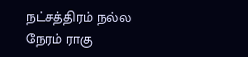நட்சத்திரம் நல்ல நேரம் ராகு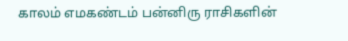காலம் எமகண்டம் பன்னிரு ராசிகளின்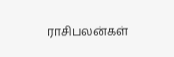ராசிபலன்கள்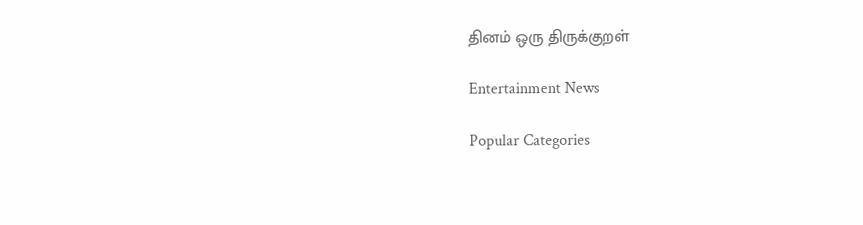தினம் ஒரு திருக்குறள்

Entertainment News

Popular Categories